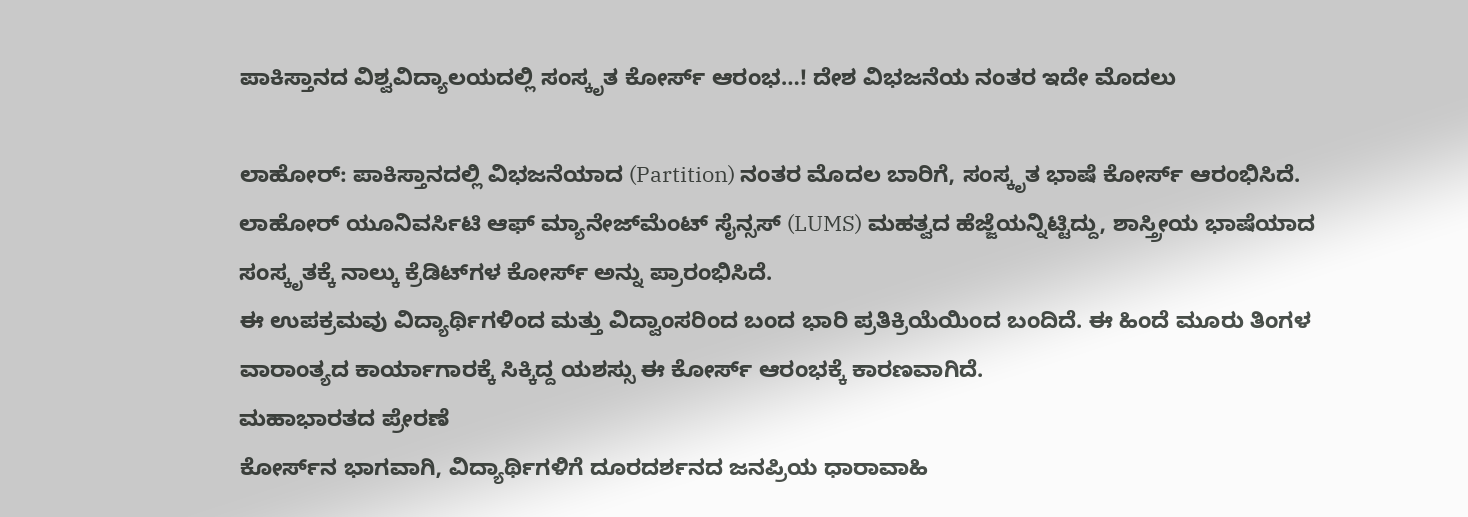ಪಾಕಿಸ್ತಾನದ ವಿಶ್ವವಿದ್ಯಾಲಯದಲ್ಲಿ ಸಂಸ್ಕೃತ ಕೋರ್ಸ್‌ ಆರಂಭ…! ದೇಶ ವಿಭಜನೆಯ ನಂತರ ಇದೇ ಮೊದಲು

ಲಾಹೋರ್: ಪಾಕಿಸ್ತಾನದಲ್ಲಿ ವಿಭಜನೆಯಾದ (Partition) ನಂತರ ಮೊದಲ ಬಾರಿಗೆ, ಸಂಸ್ಕೃತ ಭಾಷೆ ಕೋರ್ಸ್‌ ಆರಂಭಿಸಿದೆ. ಲಾಹೋರ್ ಯೂನಿವರ್ಸಿಟಿ ಆಫ್ ಮ್ಯಾನೇಜ್‌ಮೆಂಟ್ ಸೈನ್ಸಸ್ (LUMS) ಮಹತ್ವದ ಹೆಜ್ಜೆಯನ್ನಿಟ್ಟಿದ್ದು, ಶಾಸ್ತ್ರೀಯ ಭಾಷೆಯಾದ ಸಂಸ್ಕೃತಕ್ಕೆ ನಾಲ್ಕು ಕ್ರೆಡಿಟ್‌ಗಳ ಕೋರ್ಸ್ ಅನ್ನು ಪ್ರಾರಂಭಿಸಿದೆ.
ಈ ಉಪಕ್ರಮವು ವಿದ್ಯಾರ್ಥಿಗಳಿಂದ ಮತ್ತು ವಿದ್ವಾಂಸರಿಂದ ಬಂದ ಭಾರಿ ಪ್ರತಿಕ್ರಿಯೆಯಿಂದ ಬಂದಿದೆ. ಈ ಹಿಂದೆ ಮೂರು ತಿಂಗಳ ವಾರಾಂತ್ಯದ ಕಾರ್ಯಾಗಾರಕ್ಕೆ ಸಿಕ್ಕಿದ್ದ ಯಶಸ್ಸು ಈ ಕೋರ್ಸ್ ಆರಂಭಕ್ಕೆ ಕಾರಣವಾಗಿದೆ.
ಮಹಾಭಾರತದ ಪ್ರೇರಣೆ
ಕೋರ್ಸ್‌ನ ಭಾಗವಾಗಿ, ವಿದ್ಯಾರ್ಥಿಗಳಿಗೆ ದೂರದರ್ಶನದ ಜನಪ್ರಿಯ ಧಾರಾವಾಹಿ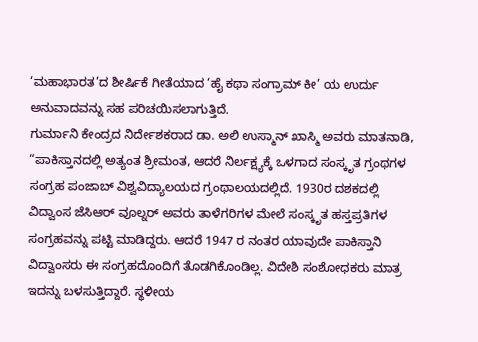‘ಮಹಾಭಾರತ’ದ ಶೀರ್ಷಿಕೆ ಗೀತೆಯಾದ ‘ಹೈ ಕಥಾ ಸಂಗ್ರಾಮ್ ಕೀ’ ಯ ಉರ್ದು ಅನುವಾದವನ್ನು ಸಹ ಪರಿಚಯಿಸಲಾಗುತ್ತಿದೆ.
ಗುರ್ಮಾನಿ ಕೇಂದ್ರದ ನಿರ್ದೇಶಕರಾದ ಡಾ. ಅಲಿ ಉಸ್ಮಾನ್ ಖಾಸ್ಮಿ ಅವರು ಮಾತನಾಡಿ, “ಪಾಕಿಸ್ತಾನದಲ್ಲಿ ಅತ್ಯಂತ ಶ್ರೀಮಂತ, ಆದರೆ ನಿರ್ಲಕ್ಷ್ಯಕ್ಕೆ ಒಳಗಾದ ಸಂಸ್ಕೃತ ಗ್ರಂಥಗಳ ಸಂಗ್ರಹ ಪಂಜಾಬ್ ವಿಶ್ವವಿದ್ಯಾಲಯದ ಗ್ರಂಥಾಲಯದಲ್ಲಿದೆ. 1930ರ ದಶಕದಲ್ಲಿ ವಿದ್ವಾಂಸ ಜೆಸಿಆರ್ ವೂಲ್ನರ್ ಅವರು ತಾಳೆಗರಿಗಳ ಮೇಲೆ ಸಂಸ್ಕೃತ ಹಸ್ತಪ್ರತಿಗಳ ಸಂಗ್ರಹವನ್ನು ಪಟ್ಟಿ ಮಾಡಿದ್ದರು. ಆದರೆ 1947 ರ ನಂತರ ಯಾವುದೇ ಪಾಕಿಸ್ತಾನಿ ವಿದ್ವಾಂಸರು ಈ ಸಂಗ್ರಹದೊಂದಿಗೆ ತೊಡಗಿಕೊಂಡಿಲ್ಲ. ವಿದೇಶಿ ಸಂಶೋಧಕರು ಮಾತ್ರ ಇದನ್ನು ಬಳಸುತ್ತಿದ್ದಾರೆ. ಸ್ಥಳೀಯ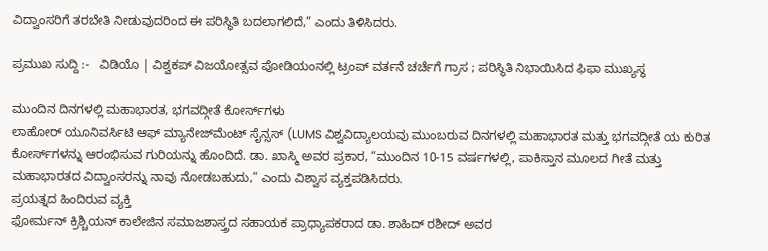ವಿದ್ವಾಂಸರಿಗೆ ತರಬೇತಿ ನೀಡುವುದರಿಂದ ಈ ಪರಿಸ್ಥಿತಿ ಬದಲಾಗಲಿದೆ,” ಎಂದು ತಿಳಿಸಿದರು.

ಪ್ರಮುಖ ಸುದ್ದಿ :-   ವಿಡಿಯೊ | ವಿಶ್ವಕಪ್ ವಿಜಯೋತ್ಸವ ಪೋಡಿಯಂನಲ್ಲಿ ಟ್ರಂಪ್ ವರ್ತನೆ ಚರ್ಚೆಗೆ ಗ್ರಾಸ ; ಪರಿಸ್ಥಿತಿ ನಿಭಾಯಿಸಿದ ಫಿಫಾ ಮುಖ್ಯಸ್ಥ

ಮುಂದಿನ ದಿನಗಳಲ್ಲಿ ಮಹಾಭಾರತ, ಭಗವದ್ಗೀತೆ ಕೋರ್ಸ್‌ಗಳು
ಲಾಹೋರ್ ಯೂನಿವರ್ಸಿಟಿ ಆಫ್ ಮ್ಯಾನೇಜ್‌ಮೆಂಟ್ ಸೈನ್ಸಸ್ (LUMS ವಿಶ್ವವಿದ್ಯಾಲಯವು ಮುಂಬರುವ ದಿನಗಳಲ್ಲಿ ಮಹಾಭಾರತ ಮತ್ತು ಭಗವದ್ಗೀತೆ ಯ ಕುರಿತ ಕೋರ್ಸ್‌ಗಳನ್ನು ಆರಂಭಿಸುವ ಗುರಿಯನ್ನು ಹೊಂದಿದೆ. ಡಾ. ಖಾಸ್ಮಿ ಅವರ ಪ್ರಕಾರ, “ಮುಂದಿನ 10-15 ವರ್ಷಗಳಲ್ಲಿ, ಪಾಕಿಸ್ತಾನ ಮೂಲದ ಗೀತೆ ಮತ್ತು ಮಹಾಭಾರತದ ವಿದ್ವಾಂಸರನ್ನು ನಾವು ನೋಡಬಹುದು,” ಎಂದು ವಿಶ್ವಾಸ ವ್ಯಕ್ತಪಡಿಸಿದರು.
ಪ್ರಯತ್ನದ ಹಿಂದಿರುವ ವ್ಯಕ್ತಿ
ಫೋರ್ಮನ್ ಕ್ರಿಶ್ಚಿಯನ್ ಕಾಲೇಜಿನ ಸಮಾಜಶಾಸ್ತ್ರದ ಸಹಾಯಕ ಪ್ರಾಧ್ಯಾಪಕರಾದ ಡಾ. ಶಾಹಿದ್ ರಶೀದ್ ಅವರ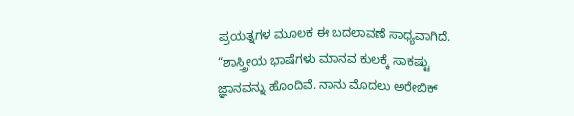ಪ್ರಯತ್ನಗಳ ಮೂಲಕ ಈ ಬದಲಾವಣೆ ಸಾಧ್ಯವಾಗಿದೆ. “ಶಾಸ್ತ್ರೀಯ ಭಾಷೆಗಳು ಮಾನವ ಕುಲಕ್ಕೆ ಸಾಕಷ್ಟು ಜ್ಞಾನವನ್ನು ಹೊಂದಿವೆ. ನಾನು ಮೊದಲು ಅರೇಬಿಕ್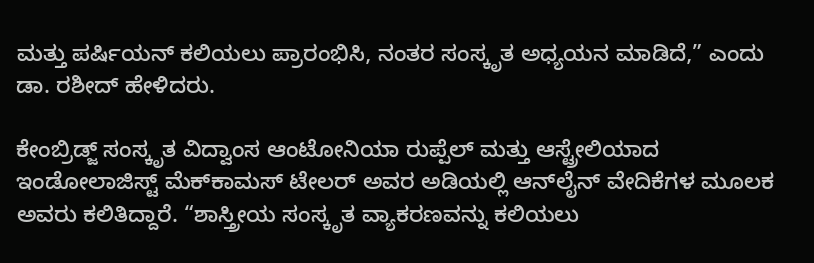ಮತ್ತು ಪರ್ಷಿಯನ್ ಕಲಿಯಲು ಪ್ರಾರಂಭಿಸಿ, ನಂತರ ಸಂಸ್ಕೃತ ಅಧ್ಯಯನ ಮಾಡಿದೆ,” ಎಂದು ಡಾ. ರಶೀದ್ ಹೇಳಿದರು.

ಕೇಂಬ್ರಿಡ್ಜ್ ಸಂಸ್ಕೃತ ವಿದ್ವಾಂಸ ಆಂಟೋನಿಯಾ ರುಪ್ಪೆಲ್ ಮತ್ತು ಆಸ್ಟ್ರೇಲಿಯಾದ ಇಂಡೋಲಾಜಿಸ್ಟ್ ಮೆಕ್‌ಕಾಮಸ್ ಟೇಲರ್ ಅವರ ಅಡಿಯಲ್ಲಿ ಆನ್‌ಲೈನ್ ವೇದಿಕೆಗಳ ಮೂಲಕ ಅವರು ಕಲಿತಿದ್ದಾರೆ. “ಶಾಸ್ತ್ರೀಯ ಸಂಸ್ಕೃತ ವ್ಯಾಕರಣವನ್ನು ಕಲಿಯಲು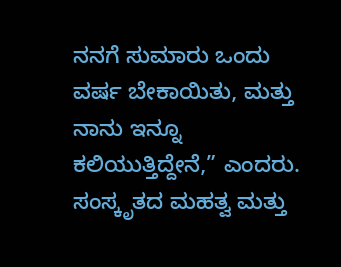ನನಗೆ ಸುಮಾರು ಒಂದು ವರ್ಷ ಬೇಕಾಯಿತು, ಮತ್ತು ನಾನು ಇನ್ನೂ ಕಲಿಯುತ್ತಿದ್ದೇನೆ,” ಎಂದರು.
ಸಂಸ್ಕೃತದ ಮಹತ್ವ ಮತ್ತು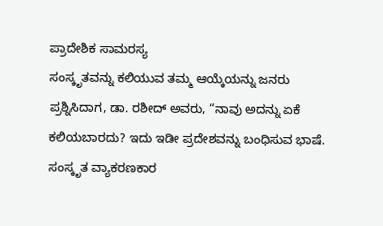ಪ್ರಾದೇಶಿಕ ಸಾಮರಸ್ಯ
ಸಂಸ್ಕೃತವನ್ನು ಕಲಿಯುವ ತಮ್ಮ ಆಯ್ಕೆಯನ್ನು ಜನರು ಪ್ರಶ್ನಿಸಿದಾಗ, ಡಾ. ರಶೀದ್ ಅವರು, “ನಾವು ಅದನ್ನು ಏಕೆ ಕಲಿಯಬಾರದು? ಇದು ಇಡೀ ಪ್ರದೇಶವನ್ನು ಬಂಧಿಸುವ ಭಾಷೆ. ಸಂಸ್ಕೃತ ವ್ಯಾಕರಣಕಾರ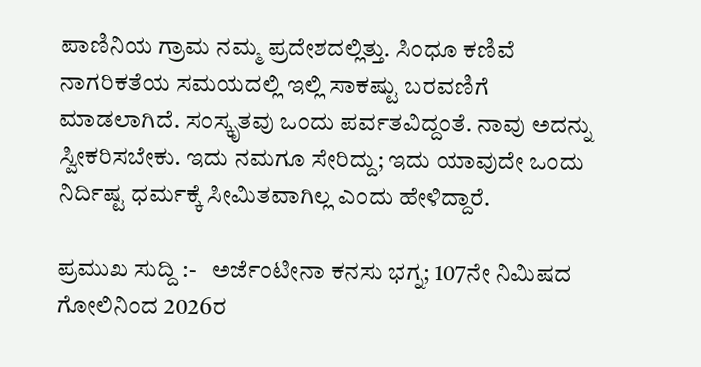ಪಾಣಿನಿಯ ಗ್ರಾಮ ನಮ್ಮ ಪ್ರದೇಶದಲ್ಲಿತ್ತು. ಸಿಂಧೂ ಕಣಿವೆ ನಾಗರಿಕತೆಯ ಸಮಯದಲ್ಲಿ ಇಲ್ಲಿ ಸಾಕಷ್ಟು ಬರವಣಿಗೆ ಮಾಡಲಾಗಿದೆ. ಸಂಸ್ಕೃತವು ಒಂದು ಪರ್ವತವಿದ್ದಂತೆ. ನಾವು ಅದನ್ನು ಸ್ವೀಕರಿಸಬೇಕು. ಇದು ನಮಗೂ ಸೇರಿದ್ದು; ಇದು ಯಾವುದೇ ಒಂದು ನಿರ್ದಿಷ್ಟ ಧರ್ಮಕ್ಕೆ ಸೀಮಿತವಾಗಿಲ್ಲ ಎಂದು ಹೇಳಿದ್ದಾರೆ.

ಪ್ರಮುಖ ಸುದ್ದಿ :-   ಅರ್ಜೆಂಟೀನಾ ಕನಸು ಭಗ್ನ; 107ನೇ ನಿಮಿಷದ ಗೋಲಿನಿಂದ 2026ರ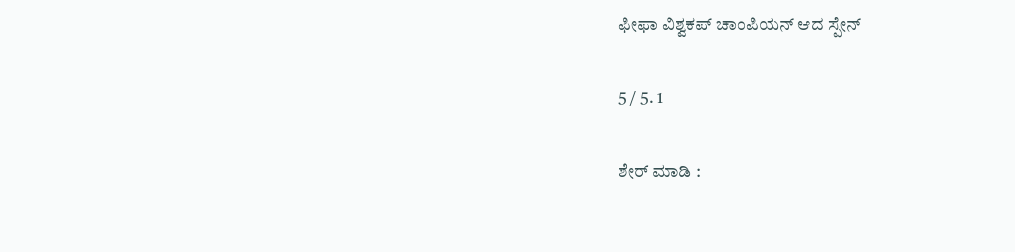ಫೀಫಾ ವಿಶ್ವಕಪ್ ಚಾಂಪಿಯನ್ ಆದ ಸ್ಪೇನ್‌

5 / 5. 1

ಶೇರ್ ಮಾಡಿ :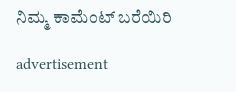ನಿಮ್ಮ ಕಾಮೆಂಟ್ ಬರೆಯಿರಿ

advertisement